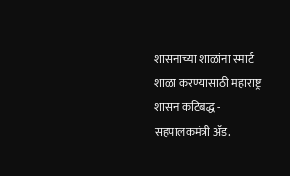शासनाच्या शाळांना स्मार्ट शाळा करण्यासाठी महाराष्ट्र शासन कटिबद्ध - सहपालकमंत्री ॲड.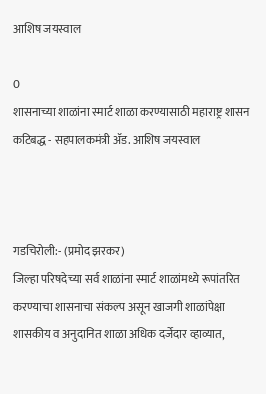आशिष जयस्वाल

0
शासनाच्या शाळांना स्मार्ट शाळा करण्यासाठी महाराष्ट्र शासन कटिबद्ध - सहपालकमंत्री ॲड. आशिष जयस्वाल



गडचिरोली:- (प्रमोद झरकर)
जिल्हा परिषदेच्या सर्व शाळांना स्मार्ट शाळांमध्ये रूपांतरित करण्याचा शासनाचा संकल्प असून खाजगी शाळांपेक्षा शासकीय व अनुदानित शाळा अधिक दर्जेदार व्हाव्यात,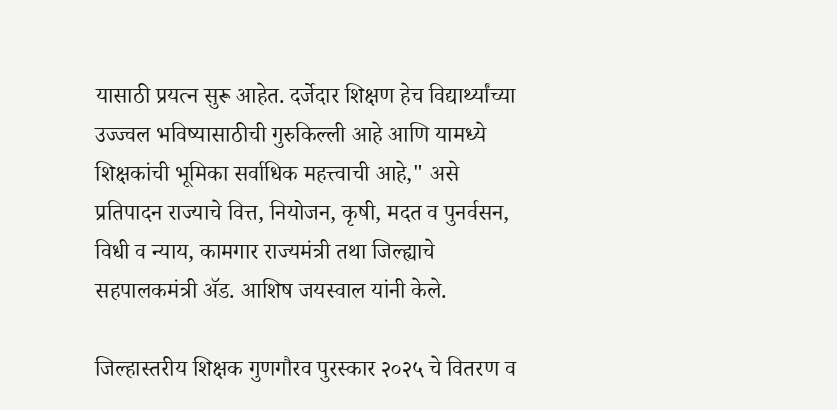यासाठी प्रयत्न सुरू आहेत. दर्जेदार शिक्षण हेच विद्यार्थ्यांच्या उज्ज्वल भविष्यासाठीची गुरुकिल्ली आहे आणि यामध्ये शिक्षकांची भूमिका सर्वाधिक महत्त्वाची आहे," असे प्रतिपादन राज्याचे वित्त, नियोजन, कृषी, मदत व पुनर्वसन, विधी व न्याय, कामगार राज्यमंत्री तथा जिल्ह्याचे सहपालकमंत्री ॲड. आशिष जयस्वाल यांनी केले.

जिल्हास्तरीय शिक्षक गुणगौरव पुरस्कार २०२५ चे वितरण व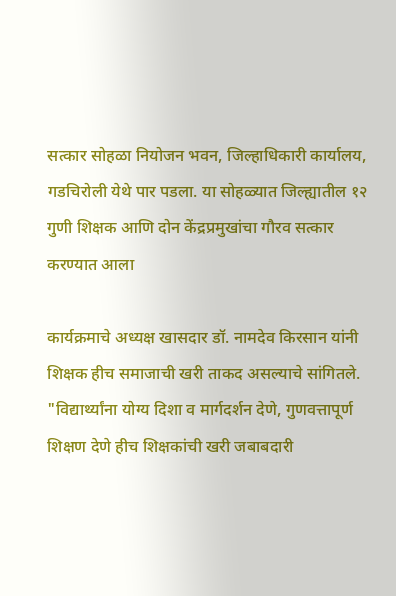सत्कार सोहळा नियोजन भवन, जिल्हाधिकारी कार्यालय, गडचिरोली येथे पार पडला. या सोहळ्यात जिल्ह्यातील १२ गुणी शिक्षक आणि दोन केंद्रप्रमुखांचा गौरव सत्कार करण्यात आला

कार्यक्रमाचे अध्यक्ष खासदार डॉ. नामदेव किरसान यांनी शिक्षक हीच समाजाची खरी ताकद असल्याचे सांगितले. "विद्यार्थ्यांना योग्य दिशा व मार्गदर्शन देणे, गुणवत्तापूर्ण शिक्षण देणे हीच शिक्षकांची खरी जबाबदारी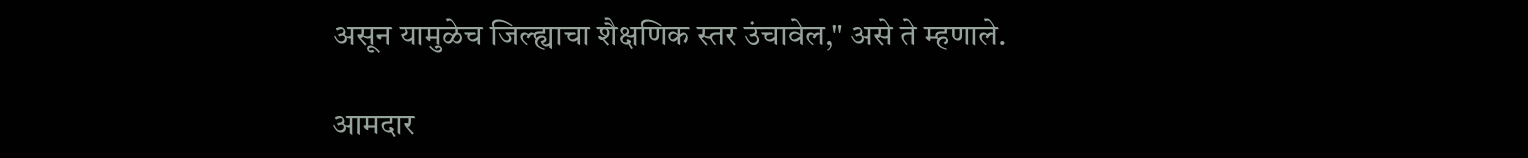असून यामुळेच जिल्ह्याचा शैक्षणिक स्तर उंचावेल," असे ते म्हणाले.

आमदार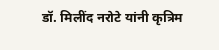डॉ. मिलींद नरोटे यांनी कृत्रिम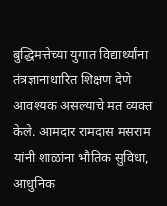बुद्धिमत्तेच्या युगात विद्यार्थ्यांना तंत्रज्ञानाधारित शिक्षण देणे आवश्यक असल्याचे मत व्यक्त केले. आमदार रामदास मसराम यांनी शाळांना भौतिक सुविधा, आधुनिक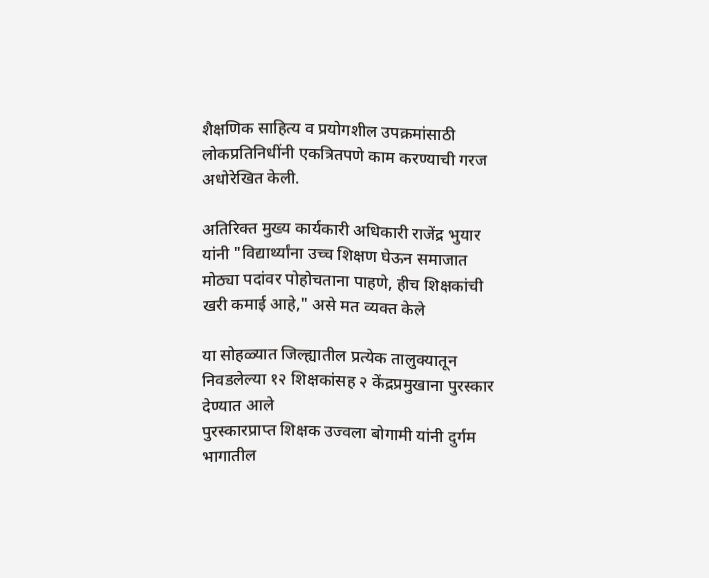शैक्षणिक साहित्य व प्रयोगशील उपक्रमांसाठी लोकप्रतिनिधींनी एकत्रितपणे काम करण्याची गरज अधोरेखित केली.

अतिरिक्त मुख्य कार्यकारी अधिकारी राजेंद्र भुयार यांनी "विद्यार्थ्यांना उच्च शिक्षण घेऊन समाजात मोठ्या पदांवर पोहोचताना पाहणे, हीच शिक्षकांची खरी कमाई आहे," असे मत व्यक्त केले

या सोहळ्यात जिल्ह्यातील प्रत्येक तालुक्यातून निवडलेल्या १२ शिक्षकांसह २ केंद्रप्रमुखाना पुरस्कार देण्यात आले
पुरस्कारप्राप्त शिक्षक उज्वला बोगामी यांनी दुर्गम भागातील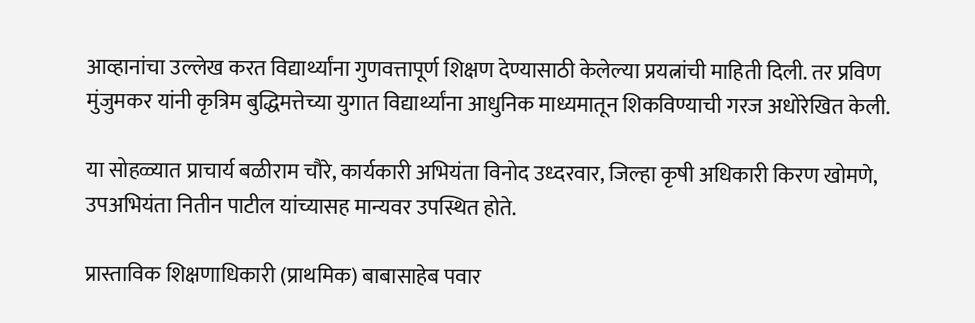आव्हानांचा उल्लेख करत विद्यार्थ्यांना गुणवत्तापूर्ण शिक्षण देण्यासाठी केलेल्या प्रयत्नांची माहिती दिली. तर प्रविण मुंजुमकर यांनी कृत्रिम बुद्धिमत्तेच्या युगात विद्यार्थ्यांना आधुनिक माध्यमातून शिकविण्याची गरज अधोरेखित केली.

या सोहळ्यात प्राचार्य बळीराम चौरे, कार्यकारी अभियंता विनोद उध्दरवार, जिल्हा कृषी अधिकारी किरण खोमणे, उपअभियंता नितीन पाटील यांच्यासह मान्यवर उपस्थित होते.

प्रास्ताविक शिक्षणाधिकारी (प्राथमिक) बाबासाहेब पवार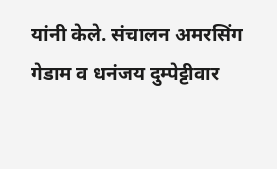यांनी केले. संचालन अमरसिंग गेडाम व धनंजय दुम्पेट्टीवार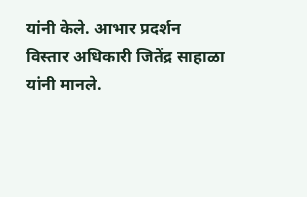यांनी केले. आभार प्रदर्शन विस्तार अधिकारी जितेंद्र साहाळा यांनी मानले.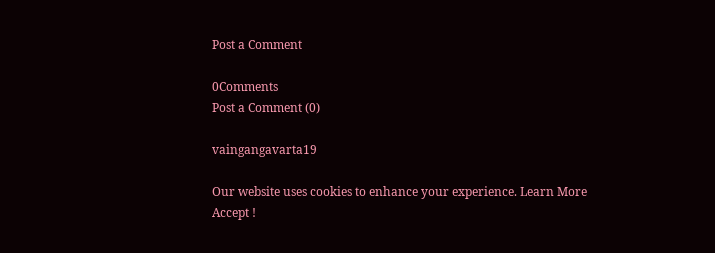Post a Comment

0Comments
Post a Comment (0)

vaingangavarta19

Our website uses cookies to enhance your experience. Learn More
Accept !